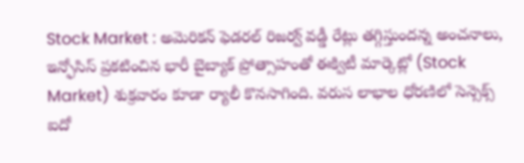Stock Market : అమెరికన్ ఫెడరల్ రిజర్వ్ వడ్డీ రేట్లు తగ్గిస్తుందన్న అంచనాలు, ఇన్ఫోసిస్ ప్రకటించిన భారీ బైబ్యాక్ ప్రోత్సాహంతో ఈక్విటీ మార్కెట్లో (Stock Market) శుక్రవారం కూడా ర్యాలీ కొనసాగింది. వరుస లాభాల ధోరణిలో సెన్సెక్స్ ఐదో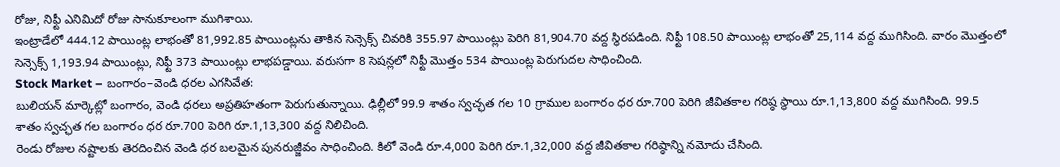రోజు, నిఫ్టీ ఎనిమిదో రోజు సానుకూలంగా ముగిశాయి.
ఇంట్రాడేలో 444.12 పాయింట్ల లాభంతో 81,992.85 పాయింట్లను తాకిన సెన్సెక్స్ చివరికి 355.97 పాయింట్లు పెరిగి 81,904.70 వద్ద స్థిరపడింది. నిఫ్టీ 108.50 పాయింట్ల లాభంతో 25,114 వద్ద ముగిసింది. వారం మొత్తంలో సెన్సెక్స్ 1,193.94 పాయింట్లు, నిఫ్టీ 373 పాయింట్లు లాభపడ్డాయి. వరుసగా 8 సెషన్లలో నిఫ్టీ మొత్తం 534 పాయింట్ల పెరుగుదల సాధించింది.
Stock Market – బంగారం–వెండి ధరల ఎగసివేత:
బులియన్ మార్కెట్లో బంగారం, వెండి ధరలు అప్రతిహతంగా పెరుగుతున్నాయి. ఢిల్లీలో 99.9 శాతం స్వచ్ఛత గల 10 గ్రాముల బంగారం ధర రూ.700 పెరిగి జీవితకాల గరిష్ఠ స్థాయి రూ.1,13,800 వద్ద ముగిసింది. 99.5 శాతం స్వచ్ఛత గల బంగారం ధర రూ.700 పెరిగి రూ.1,13,300 వద్ద నిలిచింది.
రెండు రోజుల నష్టాలకు తెరదించిన వెండి ధర బలమైన పునరుజ్జీవం సాధించింది. కిలో వెండి రూ.4,000 పెరిగి రూ.1,32,000 వద్ద జీవితకాల గరిష్ఠాన్ని నమోదు చేసింది.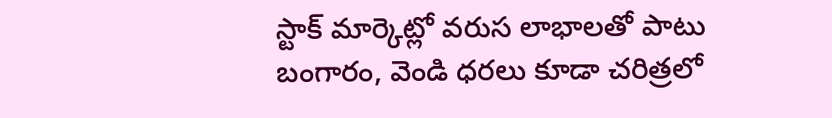స్టాక్ మార్కెట్లో వరుస లాభాలతో పాటు బంగారం, వెండి ధరలు కూడా చరిత్రలో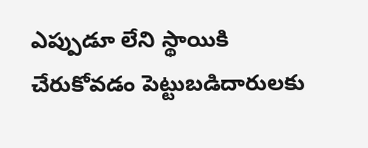ఎప్పుడూ లేని స్థాయికి చేరుకోవడం పెట్టుబడిదారులకు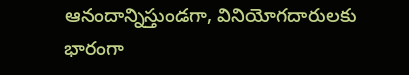ఆనందాన్నిస్తుండగా, వినియోగదారులకు భారంగా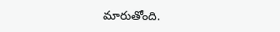మారుతోంది.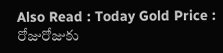Also Read : Today Gold Price : రోజురోజుకు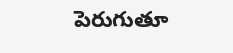పెరుగుతూ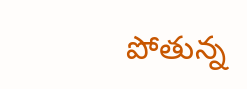పోతున్న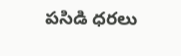పసిడి ధరలు